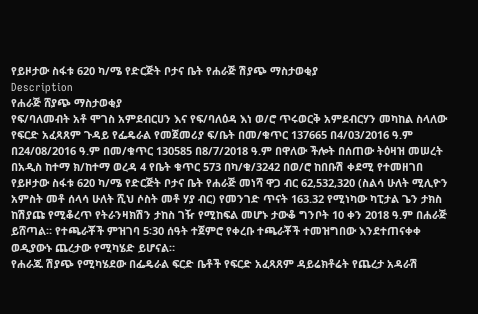የይዞታው ስፋቱ 620 ካ/ሜ የድርጅት ቦታና ቤት የሐራጅ ሽያጭ ማስታወቂያ
Description
የሐራጅ ሸያጭ ማስታወቂያ
የፍ/ባለመብት አቶ ሞገስ አምደብርሀን እና የፍ/ባለዕዳ እነ ወ/ሮ ጥሩወርቅ አምደብርሃን መካከል ስላለው የፍርድ አፈጻጸም ጉዳይ የፌዴራል የመጀመሪያ ፍ/ቤት በመ/ቁጥር 137665 በ4/03/2016 ዓ.ም በ24/08/2016 ዓ.ም በመ/ቁጥር 130585 በ8/7/2018 ዓ.ም በዋለው ችሎት በሰጠው ትዕዛዝ መሠረት በአዲስ ከተማ ክ/ከተማ ወረዳ 4 የቤት ቁጥር 573 በካ/ቁ/3242 በወ/ሮ ከበቡሽ ቀደሚ የተመዘገበ የይዞታው ስፋቱ 620 ካ/ሜ የድርጅት ቦታና ቤት የሐራጅ መነሻ ዋጋ ብር 62,532,320 (ስልሳ ሁለት ሚሊዮን አምስት መቶ ሰላሳ ሁለት ሺህ ሶስት መቶ ሃያ ብር) የመንገድ ጥናት 163.32 የሚነካው ካፒታል ጌን ታክስ ከሽያጩ የሚቆረጥ የትራንዛክሽን ታከስ ገዥ የሚከፍል መሆኑ ታውቆ ግንቦት 10 ቀን 2018 ዓ.ም በሐራጅ ይሸጣል። የተጫራቾች ምዝገባ 5፡30 ሰዓት ተጀምሮ የቀረቡ ተጫራቾች ተመዝግበው እንደተጠናቀቀ ወዲያውኑ ጨረታው የሚካሄድ ይሆናል።
የሐራጁ ሽያጭ የሚካሄደው በፌዴራል ፍርድ ቤቶች የፍርድ አፈጻጸም ዳይሬክቶሬት የጨረታ አዳራሽ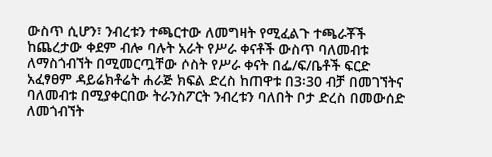ውስጥ ሲሆን፣ ንብረቱን ተጫርተው ለመግዛት የሚፈልጉ ተጫራቾች ከጨረታው ቀደም ብሎ ባሉት አራት የሥራ ቀናቶች ውስጥ ባለመብቱ ለማስጎብኘት በሚመርጧቸው ሶስት የሥራ ቀናት በፌ/ፍ/ቤቶች ፍርድ አፈፃፀም ዳይሬክቶሬት ሐራጅ ክፍል ድረስ ከጠዋቱ በ3፡30 ብቻ በመገኘትና ባለመብቱ በሚያቀርበው ትራንስፖርት ንብረቱን ባለበት ቦታ ድረስ በመውሰድ ለመጎብኘት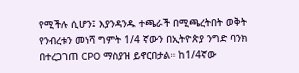የሚችሉ ሲሆን፤ እያንዳንዱ ተጫራች በሚጫረትበት ወቅት የንብረቱን መነሻ ግምት 1/4 ኛውን በኢትዮጵያ ንግድ ባንክ በተረጋገጠ CPO ማስያዝ ይኖርበታል። ከ1/4ኛው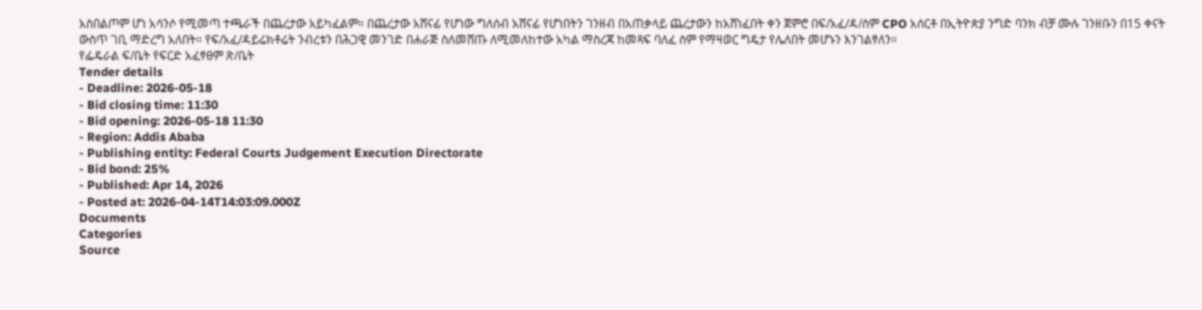አስበልጦም ሆነ አሳንሶ የሚመጣ ተጫራች በጨረታው አይካፈልም። በጨረታው አሸናፊ የሆነው ግለሰብ አሸናፊ የሆነበትን ገንዘብ በአጠቃላይ ጨረታውን ከአሸነፈበት ቀን ጀምሮ በፍ/አፈ/ዳ/ስም CPO አሰርቶ በኢትዮጵያ ንግድ ባንክ ብቻ ሙሉ ገንዘቡን በ15 ቀናት ውስጥ ገቢ ማድረግ አለበት። የፍ/አፈ/ዳይሬክቶሬት ንብረቱን በሕጋዊ መንገድ በሐራጅ ስለመሸጡ ለሚመለከተው አካል ማስረጃ ከመጻፍ ባለፈ ስም የማዛወር ግዴታ የሌለበት መሆኑን እንገልፃለን።
የፌዴራል ፍ/ቤት የፍርድ አፈፃፀም ጽ/ቤት
Tender details
- Deadline: 2026-05-18
- Bid closing time: 11:30
- Bid opening: 2026-05-18 11:30
- Region: Addis Ababa
- Publishing entity: Federal Courts Judgement Execution Directorate
- Bid bond: 25%
- Published: Apr 14, 2026
- Posted at: 2026-04-14T14:03:09.000Z
Documents
Categories
Source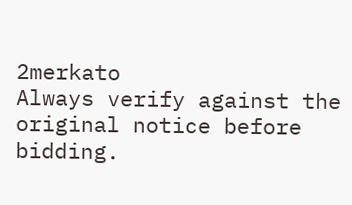2merkato
Always verify against the original notice before bidding.